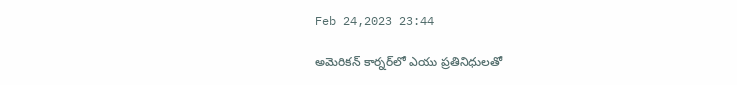Feb 24,2023 23:44

అమెరికన్‌ కార్నర్‌లో ఎయు ప్రతినిధులతో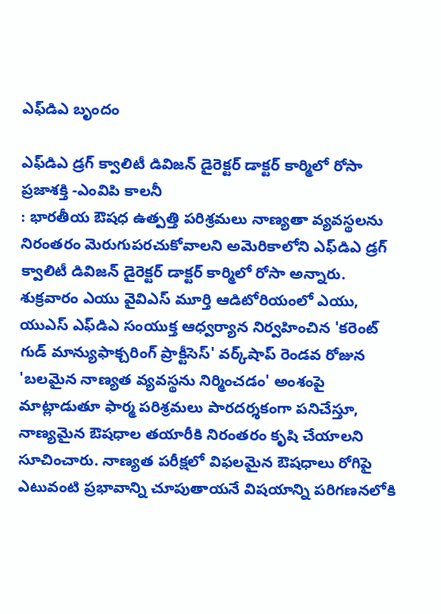ఎఫ్‌డిఎ బృందం

ఎఫ్‌డిఎ డ్రగ్‌ క్వాలిటీ డివిజన్‌ డైరెక్టర్‌ డాక్టర్‌ కార్మిలో రోసా
ప్రజాశక్తి -ఎంవిపి కాలనీ
: భారతీయ ఔషధ ఉత్పత్తి పరిశ్రమలు నాణ్యతా వ్యవస్థలను నిరంతరం మెరుగుపరచుకోవాలని అమెరికాలోని ఎఫ్‌డిఎ డ్రగ్‌ క్వాలిటీ డివిజన్‌ డైరెక్టర్‌ డాక్టర్‌ కార్మిలో రోసా అన్నారు. శుక్రవారం ఎయు వైవిఎస్‌ మూర్తి ఆడిటోరియంలో ఎయు, యుఎస్‌ ఎఫ్‌డిఎ సంయుక్త ఆధ్వర్యాన నిర్వహించిన 'కరెంట్‌ గుడ్‌ మాన్యుఫాక్చరింగ్‌ ప్రాక్టీసెస్‌' వర్క్‌షాప్‌ రెండవ రోజున 'బలమైన నాణ్యత వ్యవస్థను నిర్మించడం' అంశంపై మాట్లాడుతూ ఫార్మ పరిశ్రమలు పారదర్శకంగా పనిచేస్తూ, నాణ్యమైన ఔషధాల తయారీకి నిరంతరం కృషి చేయాలని సూచించారు. నాణ్యత పరీక్షలో విఫలమైన ఔషధాలు రోగిపై ఎటువంటి ప్రభావాన్ని చూపుతాయనే విషయాన్ని పరిగణనలోకి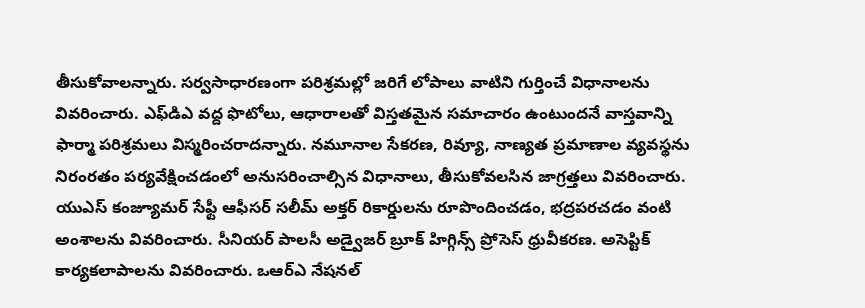తీసుకోవాలన్నారు. సర్వసాధారణంగా పరిశ్రమల్లో జరిగే లోపాలు వాటిని గుర్తించే విధానాలను వివరించారు. ఎఫ్‌డిఎ వద్ద ఫొటోలు, ఆధారాలతో విస్తతమైన సమాచారం ఉంటుందనే వాస్తవాన్ని ఫార్మా పరిశ్రమలు విస్మరించరాదన్నారు. నమూనాల సేకరణ, రివ్యూ, నాణ్యత ప్రమాణాల వ్యవస్థను నిరంరతం పర్యవేక్షించడంలో అనుసరించాల్సిన విధానాలు, తీసుకోవలసిన జాగ్రత్తలు వివరించారు. యుఎస్‌ కంజ్యూమర్‌ సేఫ్టీ ఆఫీసర్‌ సలీమ్‌ అక్తర్‌ రికార్డులను రూపొందించడం, భద్రపరచడం వంటి అంశాలను వివరించారు. సీనియర్‌ పాలసీ అడ్వైజర్‌ బ్రూక్‌ హిగ్గిన్స్‌ ప్రోసెస్‌ ధ్రువీకరణ. అసెప్టిక్‌ కార్యకలాపాలను వివరించారు. ఒఆర్‌ఎ నేషనల్‌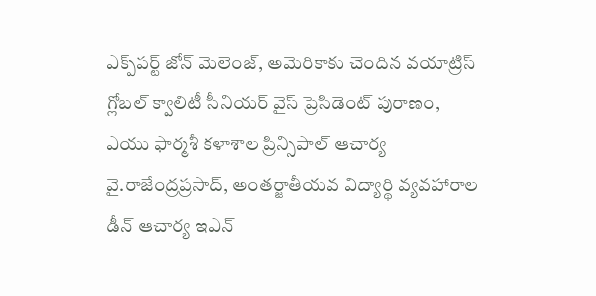ఎక్ప్‌పర్ట్‌ జోన్‌ మెలెంజ్‌, అమెరికాకు చెందిన వయాట్రిస్‌ గ్లోబల్‌ క్వాలిటీ సీనియర్‌ వైస్‌ ప్రెసిడెంట్‌ పురాణం, ఎయు ఫార్మశీ కళాశాల ప్రిన్సిపాల్‌ ఆచార్య వై.రాజేంద్రప్రసాద్‌, అంతర్జాతీయవ విద్యార్థి వ్యవహారాల డీన్‌ ఆచార్య ఇఎన్‌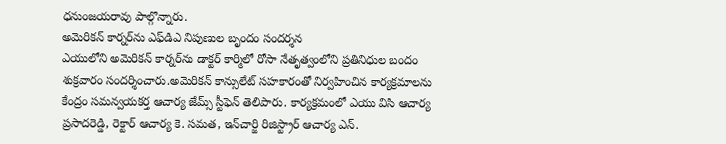ధనుంజయరావు పాల్గొన్నారు.
అమెరికన్‌ కార్నర్‌ను ఎఫ్‌డిఎ నిపుణుల బృందం సందర్శన
ఎయులోని అమెరికన్‌ కార్నర్‌ను డాక్టర్‌ కార్మిలో రోసా నేతృత్వంలోని ప్రతినిధుల బందం శుక్రవారం సందర్శించారు.అమెరికన్‌ కాన్సులేట్‌ సహకారంతో నిర్వహించిన కార్యక్రమాలను కేంద్రం సమన్వయకర్త ఆచార్య జేమ్స్‌ స్టీఫెన్‌ తెలిపారు. కార్యక్రమంలో ఎయు విసి ఆచార్య ప్రసాదరెడ్డి, రెక్టార్‌ ఆచార్య కె. సమత, ఇన్‌చార్జి రిజిస్ట్రార్‌ ఆచార్య ఎన్‌.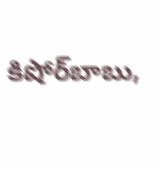కిషోర్‌బాబు,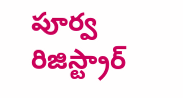పూర్వ రిజిస్ట్రార్‌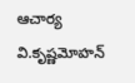ఆచార్య వి.కృష్ణమోహన్‌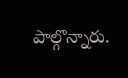పాల్గొన్నారు.